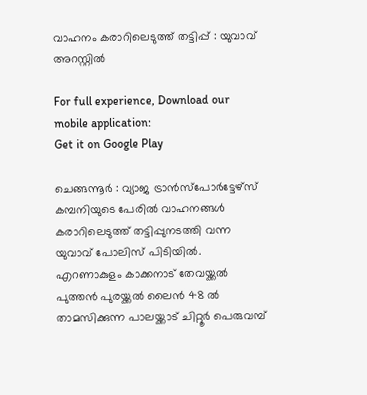വാഹനം കരാറിലെടുത്ത് തട്ടിപ്പ് : യുവാവ് അറസ്റ്റില്‍

For full experience, Download our mobile application:
Get it on Google Play

ചെങ്ങന്നൂര്‍ : വ്യാജ ട്രാന്‍സ്പോര്‍ട്ടേഴ്സ് കമ്പനിയുടെ പേരില്‍ വാഹനങ്ങള്‍ കരാറിലെടുത്ത് തട്ടിപ്പുനടത്തി വന്ന യുവാവ് പോലിസ് പിടിയില്‍. എറണാകുളം കാക്കനാട് തേവയ്ക്കല്‍ പുത്തന്‍ പുരയ്ക്കല്‍ ലൈന്‍ 48 ല്‍ താമസിക്കുന്ന പാലയ്ക്കാട് ചിറ്റൂര്‍ പെരുവമ്പ്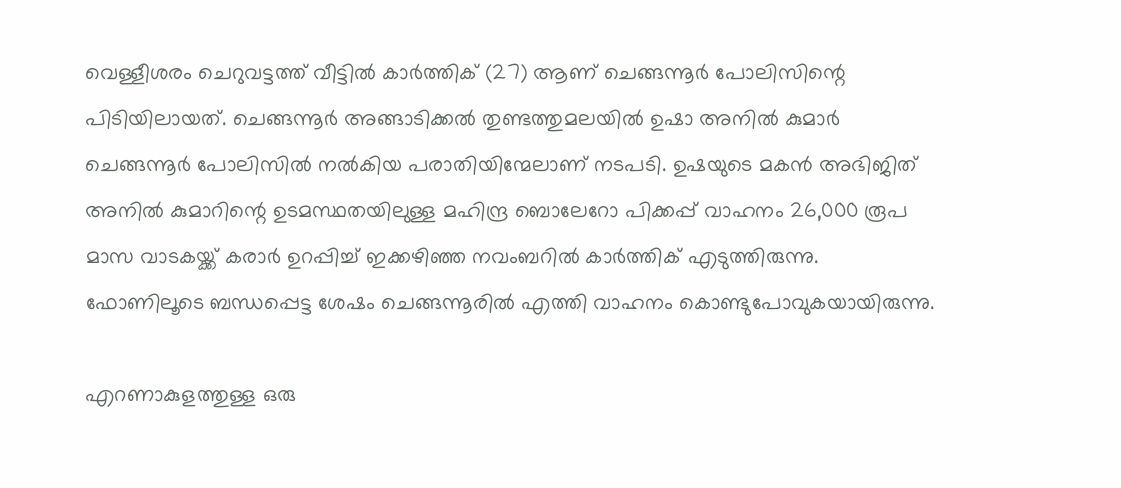വെള്ളീശരം ചെറുവട്ടത്ത് വീട്ടില്‍ കാര്‍ത്തിക് (27) ആണ് ചെങ്ങന്നൂര്‍ പോലിസിന്റെ പിടിയിലായത്. ചെങ്ങന്നൂര്‍ അങ്ങാടിക്കല്‍ തുണ്ടത്തുമലയില്‍ ഉഷാ അനില്‍ കുമാര്‍ ചെങ്ങന്നൂര്‍ പോലിസില്‍ നല്‍കിയ പരാതിയിന്മേലാണ് നടപടി. ഉഷയുടെ മകന്‍ അഭിജിത് അനില്‍ കുമാറിന്റെ ഉടമസ്ഥതയിലുള്ള മഹിന്ദ്ര ബൊലേറോ പിക്കപ്പ് വാഹനം 26,000 രൂപ മാസ വാടകയ്ക്ക് കരാര്‍ ഉറപ്പിച്ച് ഇക്കഴിഞ്ഞ നവംബറില്‍ കാര്‍ത്തിക് എടുത്തിരുന്നു. ഫോണിലൂടെ ബന്ധപ്പെട്ട ശേഷം ചെങ്ങന്നൂരില്‍ എത്തി വാഹനം കൊണ്ടുപോവുകയായിരുന്നു.

എറണാകുളത്തുള്ള ഒരു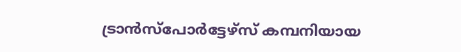ട്രാന്‍സ്പോര്‍ട്ടേഴ്സ് കമ്പനിയായ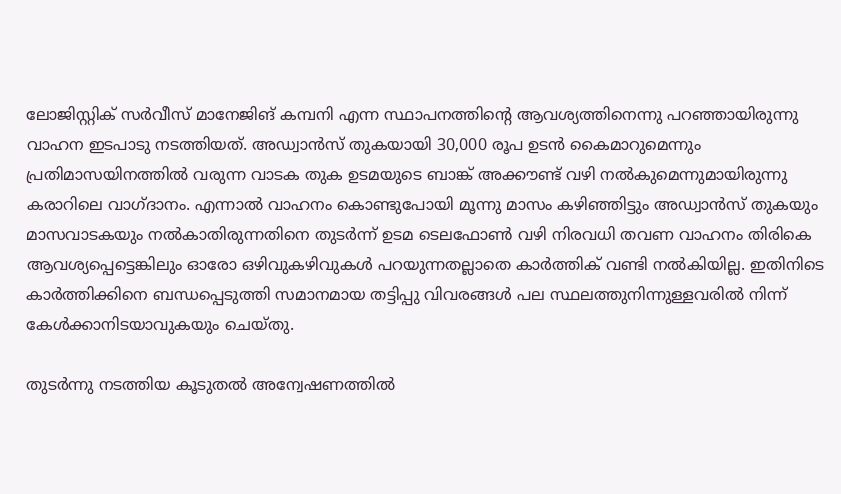ലോജിസ്റ്റിക് സര്‍വീസ് മാനേജിങ് കമ്പനി എന്ന സ്ഥാപനത്തിന്റെ ആവശ്യത്തിനെന്നു പറഞ്ഞായിരുന്നു വാഹന ഇടപാടു നടത്തിയത്. അഡ്വാന്‍സ് തുകയായി 30,000 രൂപ ഉടന്‍ കൈമാറുമെന്നും പ്രതിമാസയിനത്തില്‍ വരുന്ന വാടക തുക ഉടമയുടെ ബാങ്ക് അക്കൗണ്ട് വഴി നല്‍കുമെന്നുമായിരുന്നു കരാറിലെ വാഗ്ദാനം. എന്നാല്‍ വാഹനം കൊണ്ടുപോയി മൂന്നു മാസം കഴിഞ്ഞിട്ടും അഡ്വാന്‍സ് തുകയും മാസവാടകയും നല്‍കാതിരുന്നതിനെ തുടര്‍ന്ന് ഉടമ ടെലഫോണ്‍ വഴി നിരവധി തവണ വാഹനം തിരികെ ആവശ്യപ്പെട്ടെങ്കിലും ഓരോ ഒഴിവുകഴിവുകള്‍ പറയുന്നതല്ലാതെ കാര്‍ത്തിക് വണ്ടി നല്‍കിയില്ല. ഇതിനിടെ കാര്‍ത്തിക്കിനെ ബന്ധപ്പെടുത്തി സമാനമായ തട്ടിപ്പു വിവരങ്ങള്‍ പല സ്ഥലത്തുനിന്നുള്ളവരില്‍ നിന്ന് കേള്‍ക്കാനിടയാവുകയും ചെയ്തു.

തുടര്‍ന്നു നടത്തിയ കൂടുതല്‍ അന്വേഷണത്തില്‍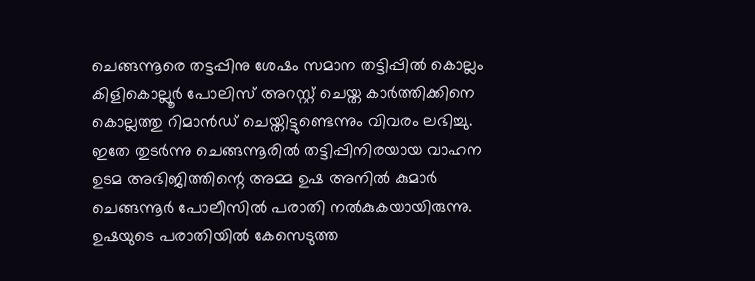ചെങ്ങന്നൂരെ തട്ടപ്പിനു ശേഷം സമാന തട്ടിപ്പില്‍ കൊല്ലം കിളികൊല്ലൂര്‍ പോലിസ് അറസ്റ്റ് ചെയ്ത കാര്‍ത്തിക്കിനെ കൊല്ലത്തു റിമാന്‍ഡ് ചെയ്തിട്ടുണ്ടെന്നും വിവരം ലഭിച്ചു. ഇതേ തുടര്‍ന്നു ചെങ്ങന്നൂരില്‍ തട്ടിപ്പിനിരയായ വാഹന ഉടമ അഭിജിത്തിന്റെ അമ്മ ഉഷ അനില്‍ കുമാര്‍ ചെങ്ങന്നൂര്‍ പോലീസില്‍ പരാതി നല്‍കുകയായിരുന്നു. ഉഷയുടെ പരാതിയില്‍ കേസെടുത്ത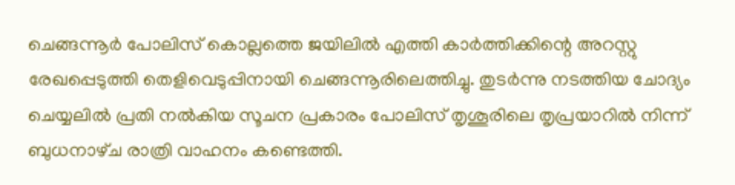ചെങ്ങന്നൂര്‍ പോലിസ് കൊല്ലത്തെ ജയിലില്‍ എത്തി കാര്‍ത്തിക്കിന്റെ അറസ്റ്റു രേഖപ്പെടുത്തി തെളിവെടുപ്പിനായി ചെങ്ങന്നൂരിലെത്തിച്ചു. തുടര്‍ന്നു നടത്തിയ ചോദ്യം ചെയ്യലില്‍ പ്രതി നല്‍കിയ സൂചന പ്രകാരം പോലിസ് തൃശൂരിലെ തൃപ്രയാറില്‍ നിന്ന് ബുധനാഴ്‌ച രാത്രി വാഹനം കണ്ടെത്തി.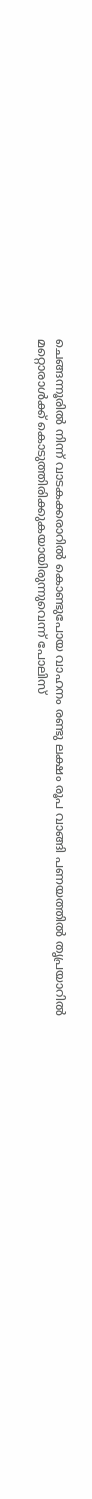ചെങ്ങന്നൂരില്‍ നിന്ന് വാടകക്കരാറില്‍ കൊണ്ടുപോയ വാഹനം രണ്ടു ലക്ഷം രൂപ വാങ്ങി പണയത്തില്‍ തൃപ്രയാറില്‍ മറ്റൊരാള്‍ക്ക് കൊടുത്തിരിക്കുകയായിരുന്നുവെന്ന് പോലിസ്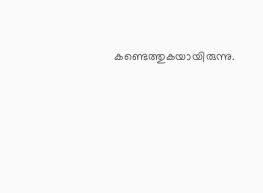കണ്ടെത്തുകയായിരുന്നു.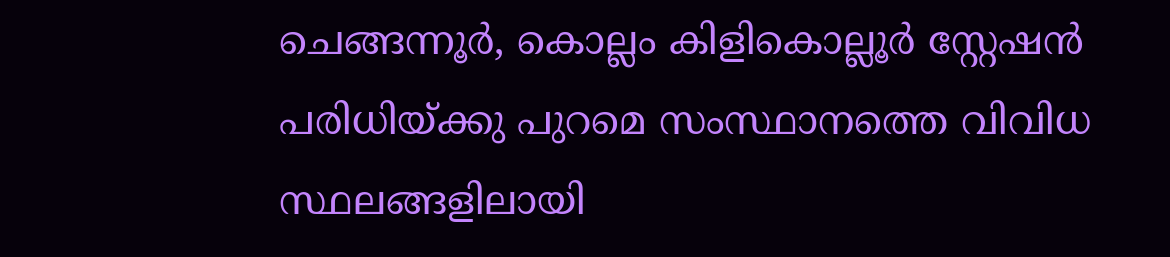ചെങ്ങന്നൂര്‍, കൊല്ലം കിളികൊല്ലൂര്‍ സ്റ്റേഷന്‍ പരിധിയ്ക്കു പുറമെ സംസ്ഥാനത്തെ വിവിധ സ്ഥലങ്ങളിലായി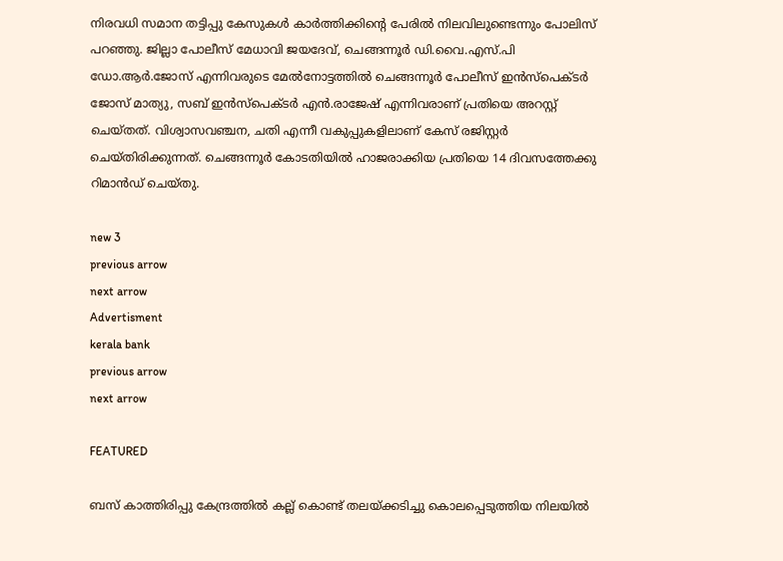നിരവധി സമാന തട്ടിപ്പു കേസുകള്‍ കാര്‍ത്തിക്കിന്റെ പേരില്‍ നിലവിലുണ്ടെന്നും പോലിസ് പറഞ്ഞു. ജില്ലാ പോലീസ് മേധാവി ജയദേവ്, ചെങ്ങന്നൂര്‍ ഡി.വൈ.എസ്.പി ഡോ.ആര്‍.ജോസ് എന്നിവരുടെ മേല്‍നോട്ടത്തില്‍ ചെങ്ങന്നൂര്‍ പോലീസ് ഇന്‍സ്പെക്ടര്‍ ജോസ് മാത്യു, സബ് ഇന്‍സ്പെക്ടര്‍ എൻ.രാജേഷ് എന്നിവരാണ് പ്രതിയെ അറസ്റ്റ് ചെയ്തത്. വിശ്വാസവഞ്ചന, ചതി എന്നീ വകുപ്പുകളിലാണ് കേസ് രജിസ്റ്റര്‍ ചെയ്തിരിക്കുന്നത്. ചെങ്ങന്നൂര്‍ കോടതിയില്‍ ഹാജരാക്കിയ പ്രതിയെ 14 ദിവസത്തേക്കു റിമാന്‍ഡ് ചെയ്തു.

new 3
previous arrow
next arrow
Advertisment
kerala bank
previous arrow
next arrow

FEATURED

ബസ് കാത്തിരിപ്പു കേന്ദ്രത്തിൽ‌ കല്ല് കൊണ്ട് തലയ്ക്കടിച്ചു കൊലപ്പെടുത്തിയ നിലയിൽ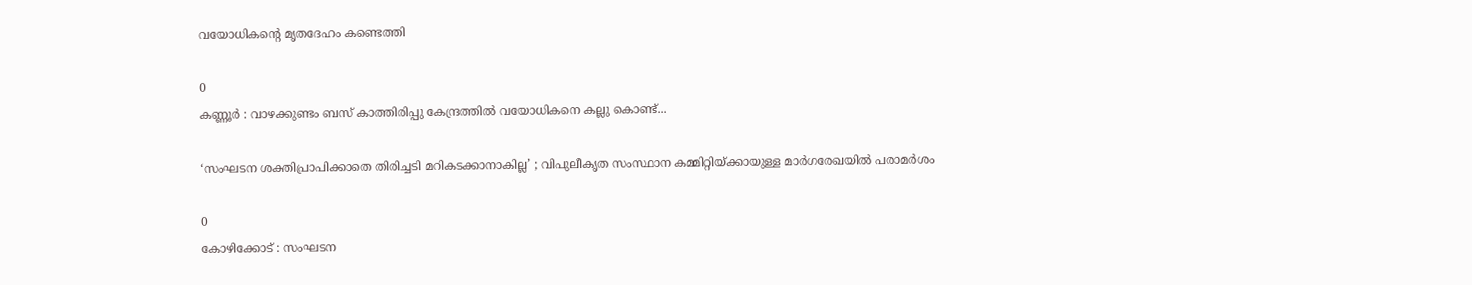വയോധികന്റെ മൃതദേഹം കണ്ടെത്തി

0
കണ്ണൂർ : വാഴക്കുണ്ടം ബസ് കാത്തിരിപ്പു കേന്ദ്രത്തിൽ വയോധികനെ കല്ലു കൊണ്ട്...

‘സംഘടന ശക്തിപ്രാപിക്കാതെ തിരിച്ചടി മറികടക്കാനാകില്ല’ ; വിപുലീകൃത സംസ്ഥാന കമ്മിറ്റിയ്ക്കായുള്ള മാര്‍ഗരേഖയില്‍ പരാമര്‍ശം

0
കോഴിക്കോട് : സംഘടന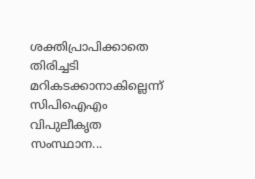ശക്തിപ്രാപിക്കാതെ തിരിച്ചടി മറികടക്കാനാകില്ലെന്ന് സിപിഐഎം വിപുലീകൃത സംസ്ഥാന...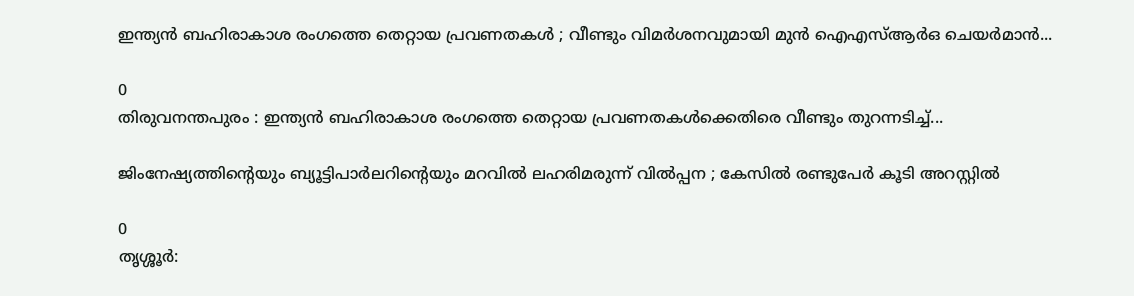ഇന്ത്യൻ ബഹിരാകാശ രംഗത്തെ തെറ്റായ പ്രവണതകള്‍ ; വീണ്ടും വിമർശനവുമായി മുൻ ഐഎസ്ആർഒ ചെയർമാൻ...

0
തിരുവനന്തപുരം : ഇന്ത്യൻ ബഹിരാകാശ രംഗത്തെ തെറ്റായ പ്രവണതകള്‍ക്കെതിരെ വീണ്ടും തുറന്നടിച്ച്...

ജിംനേഷ്യത്തിന്റെയും ബ്യൂട്ടിപാർലറിന്റെയും മറവിൽ ലഹരിമരുന്ന് വിൽപ്പന ; കേസിൽ രണ്ടുപേർ കൂടി അറസ്റ്റിൽ

0
തൃശ്ശൂർ: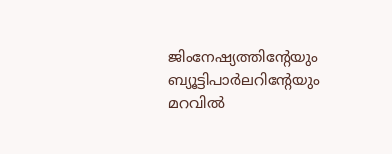ജിംനേഷ്യത്തിൻ്റേയും ബ്യൂട്ടിപാർലറിൻ്റേയും മറവിൽ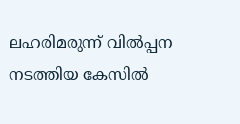ലഹരിമരുന്ന് വിൽപ്പന നടത്തിയ കേസിൽ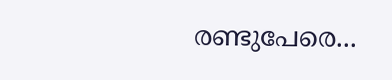രണ്ടുപേരെ...